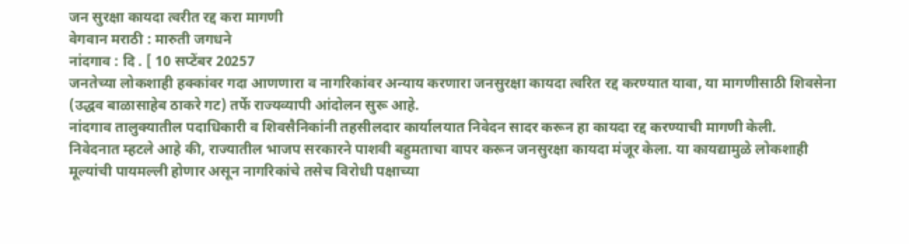जन सुरक्षा कायदा त्वरीत रद्द करा मागणी
वेगवान मराठी : मारुती जगधने
नांदगाव : दि . [ 10 सप्टेंबर 20257
जनतेच्या लोकशाही हक्कांवर गदा आणणारा व नागरिकांवर अन्याय करणारा जनसुरक्षा कायदा त्वरित रद्द करण्यात यावा, या मागणीसाठी शिवसेना (उद्धव बाळासाहेब ठाकरे गट) तर्फे राज्यव्यापी आंदोलन सुरू आहे.
नांदगाव तालुक्यातील पदाधिकारी व शिवसैनिकांनी तहसीलदार कार्यालयात निवेदन सादर करून हा कायदा रद्द करण्याची मागणी केली.
निवेदनात म्हटले आहे की, राज्यातील भाजप सरकारने पाशवी बहुमताचा वापर करून जनसुरक्षा कायदा मंजूर केला. या कायद्यामुळे लोकशाही मूल्यांची पायमल्ली होणार असून नागरिकांचे तसेच विरोधी पक्षाच्या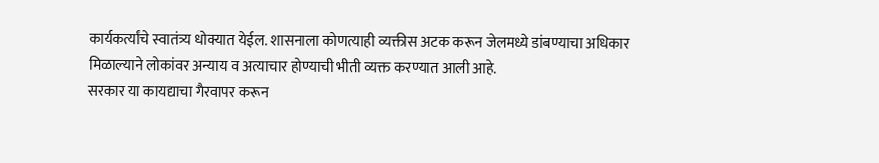कार्यकर्त्यांचे स्वातंत्र्य धोक्यात येईल. शासनाला कोणत्याही व्यक्तीस अटक करून जेलमध्ये डांबण्याचा अधिकार मिळाल्याने लोकांवर अन्याय व अत्याचार होण्याची भीती व्यक्त करण्यात आली आहे.
सरकार या कायद्याचा गैरवापर करून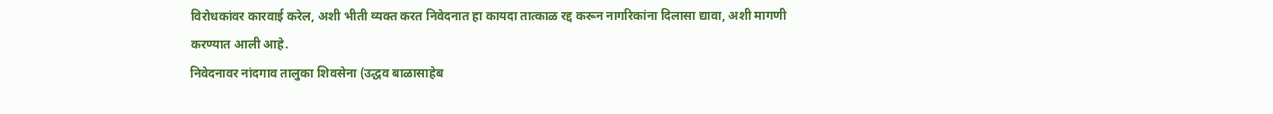विरोधकांवर कारवाई करेल, अशी भीती व्यक्त करत निवेदनात हा कायदा तात्काळ रद्द करून नागरिकांना दिलासा द्यावा, अशी मागणी करण्यात आली आहे.
निवेदनावर नांदगाव तालुका शिवसेना (उद्धव बाळासाहेब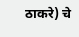ठाकरे) चे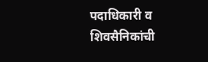पदाधिकारी व शिवसैनिकांची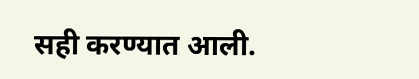सही करण्यात आली.